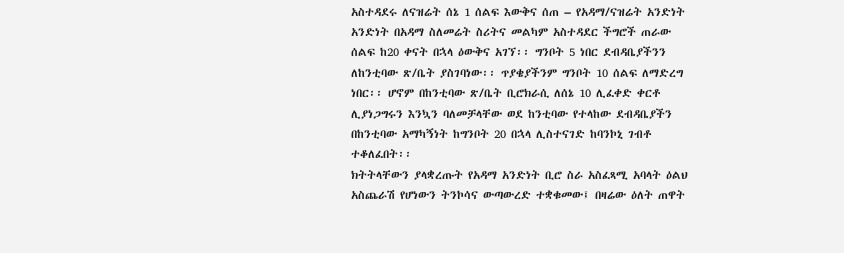አስተዳደሩ ለናዝሬት ሰኔ 1 ሰልፍ እውቅና ሰጠ – የአዳማ/ናዝሬት አንድነት
አንድነት በአዳማ ስለመሬት ስሪትና መልካም አስተዳደር ችግሮች ጠራው ሰልፍ ከ20 ቀናት በኋላ ዕውቅና አገኘ፡፡ ግንቦት 5 ነበር ደብዳቤያችንን ለከንቲባው ጽ/ቤት ያስገባነው፡፡ ጥያቄያችንም ግንቦት 10 ሰልፍ ለማድረግ ነበር፡፡ ሆኖም በከንቲባው ጽ/ቤት ቢሮክራሲ ለሰኔ 10 ሊፈቀድ ቀርቶ ሊያነጋግሩን እንኳን ባለመቻላቸው ወደ ከንቲባው የተላከው ደብዳቤያችን በከንቲባው አማካኝነት ከግንቦት 20 በኋላ ሊስተናገድ ከባንኮኒ ገብቶ ተቆለፈበት፡፡
ክትትላቸውን ያላቋረጡት የአዳማ አንድነት ቢሮ ስራ አስፈጻሚ አባላት ዕልህ አስጨራሽ የሆነውን ትንኮሳና ውጣውረድ ተቋቁመው፤ በዛሬው ዕለት ጠዋት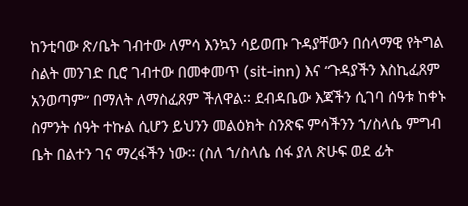ከንቲባው ጽ/ቤት ገብተው ለምሳ እንኳን ሳይወጡ ጉዳያቸውን በሰላማዊ የትግል ስልት መንገድ ቢሮ ገብተው በመቀመጥ (sit-inn) እና “ጉዳያችን እስኪፈጸም አንወጣም” በማለት ለማስፈጸም ችለዋል፡፡ ደብዳቤው እጃችን ሲገባ ሰዓቱ ከቀኑ ስምንት ሰዓት ተኩል ሲሆን ይህንን መልዕክት ስንጽፍ ምሳችንን ኀ/ስላሴ ምግብ ቤት በልተን ገና ማረፋችን ነው፡፡ (ስለ ኀ/ስላሴ ሰፋ ያለ ጽሁፍ ወደ ፊት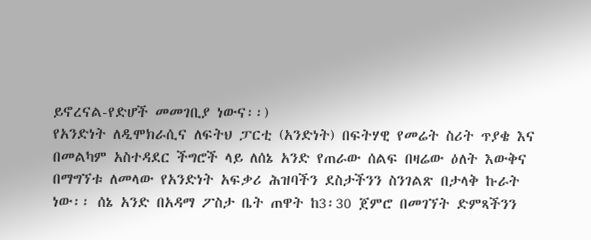ይኖረናል-የድሆች መመገቢያ ነውና፡፡)
የአንድነት ለዲሞክራሲና ለፍትህ ፓርቲ (አንድነት) በፍትሃዊ የመሬት ስሪት ጥያቄ እና በመልካም አስተዳደር ችግሮች ላይ ለሰኔ አንድ የጠራው ሰልፍ በዛሬው ዕለት እውቅና በማግኘቱ ለመላው የአንድነት አፍቃሪ ሕዝባችን ደስታችንን ስንገልጽ በታላቅ ኩራት ነው፡፡ ሰኔ አንድ በአዳማ ፖስታ ቤት ጠዋት ከ3፡30 ጀምሮ በመገኘት ድምጻችንን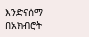እንድናሰማ በአክብሮት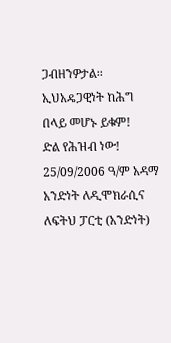ጋብዘንዎታል፡፡
ኢህአዴጋዊነት ከሕግ በላይ መሆኑ ይቁም!
ድል የሕዝብ ነው!
25/09/2006 ዓ/ም አዳማ
አንድነት ለዲሞክራሲና ለፍትህ ፓርቲ (አንድነት)